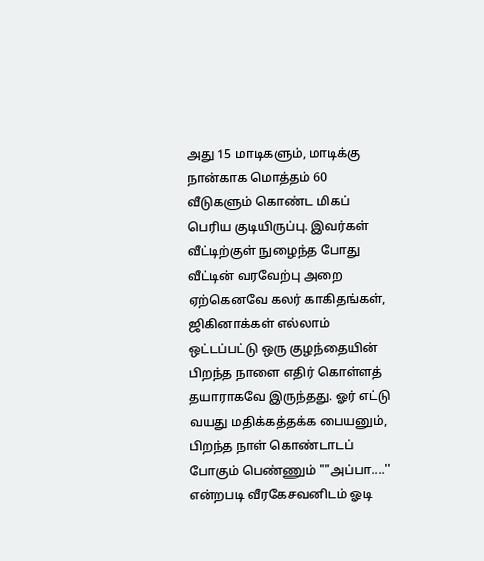அது 15 மாடிகளும், மாடிக்கு நான்காக மொத்தம் 60 வீடுகளும் கொண்ட மிகப் பெரிய குடியிருப்பு. இவர்கள் வீட்டிற்குள் நுழைந்த போது வீட்டின் வரவேற்பு அறை ஏற்கெனவே கலர் காகிதங்கள், ஜிகினாக்கள் எல்லாம் ஒட்டப்பட்டு ஒரு குழந்தையின் பிறந்த நாளை எதிர் கொள்ளத் தயாராகவே இருந்தது. ஓர் எட்டு வயது மதிக்கத்தக்க பையனும், பிறந்த நாள் கொண்டாடப் போகும் பெண்ணும் ""அப்பா....'' என்றபடி வீரகேசவனிடம் ஓடி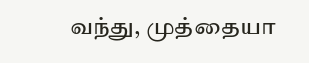வந்து, முத்தையா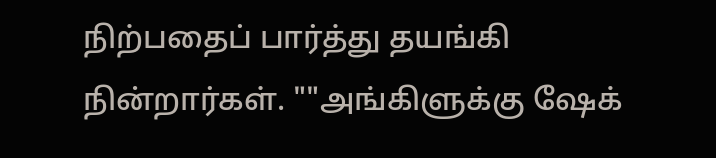நிற்பதைப் பார்த்து தயங்கி நின்றார்கள். ""அங்கிளுக்கு ஷேக்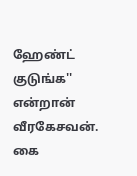ஹேண்ட் குடுங்க'' என்றான் வீரகேசவன். கை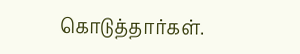கொடுத்தார்கள்.